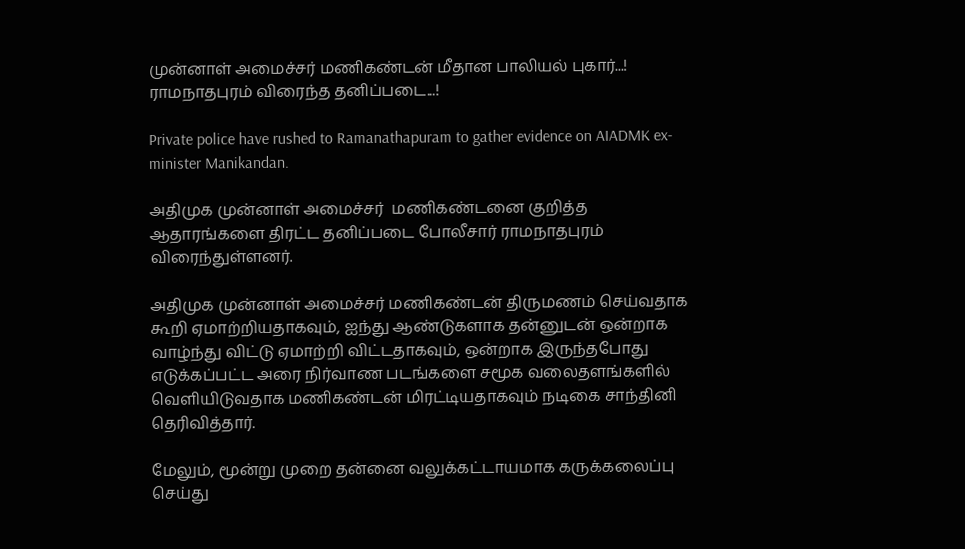முன்னாள் அமைச்சர் மணிகண்டன் மீதான பாலியல் புகார்...! ராமநாதபுரம் விரைந்த தனிப்படை...!

Private police have rushed to Ramanathapuram to gather evidence on AIADMK ex-minister Manikandan.

அதிமுக முன்னாள் அமைச்சர்  மணிகண்டனை குறித்த ஆதாரங்களை திரட்ட தனிப்படை போலீசார் ராமநாதபுரம் விரைந்துள்ளனர்.

அதிமுக முன்னாள் அமைச்சர் மணிகண்டன் திருமணம் செய்வதாக கூறி ஏமாற்றியதாகவும், ஐந்து ஆண்டுகளாக தன்னுடன் ஒன்றாக வாழ்ந்து விட்டு ஏமாற்றி விட்டதாகவும், ஒன்றாக இருந்தபோது எடுக்கப்பட்ட அரை நிர்வாண படங்களை சமூக வலைதளங்களில் வெளியிடுவதாக மணிகண்டன் மிரட்டியதாகவும் நடிகை சாந்தினி தெரிவித்தார்.

மேலும், மூன்று முறை தன்னை வலுக்கட்டாயமாக கருக்கலைப்பு செய்து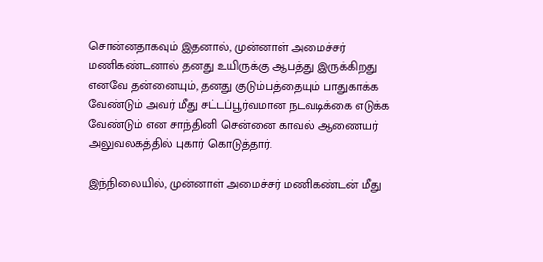சொன்னதாகவும் இதனால், முன்னாள் அமைச்சர் மணிகண்டனால் தனது உயிருக்கு ஆபத்து இருக்கிறது எனவே தன்னையும், தனது குடும்பத்தையும் பாதுகாக்க வேண்டும் அவர் மீது சட்டப்பூர்வமான நடவடிக்கை எடுக்க வேண்டும் என சாந்தினி சென்னை காவல் ஆணையர் அலுவலகத்தில் புகார் கொடுத்தார்.

இந்நிலையில், முன்னாள் அமைச்சர் மணிகண்டன் மீது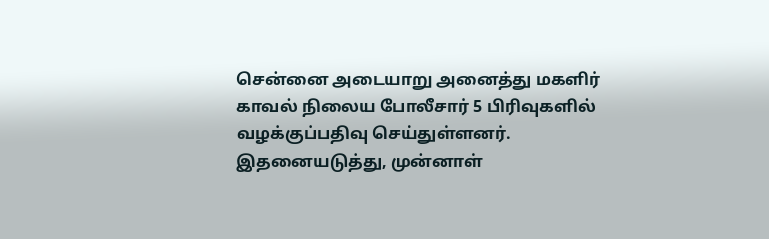சென்னை அடையாறு அனைத்து மகளிர் காவல் நிலைய போலீசார் 5 பிரிவுகளில் வழக்குப்பதிவு செய்துள்ளனர்.  இதனையடுத்து, முன்னாள்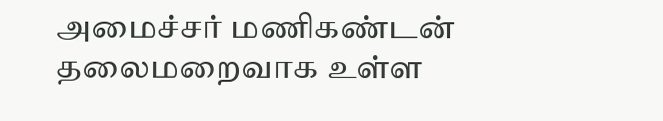அமைச்சர் மணிகண்டன் தலைமறைவாக உள்ள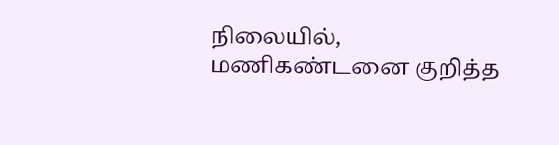நிலையில், மணிகண்டனை குறித்த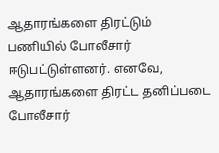ஆதாரங்களை திரட்டும் பணியில் போலீசார் ஈடுபட்டுள்ளனர். எனவே, ஆதாரங்களை திரட்ட தனிப்படை போலீசார்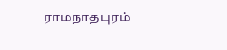ராமநாதபுரம்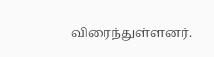விரைந்துள்ளனர்.